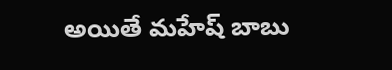అయితే మహేష్ బాబు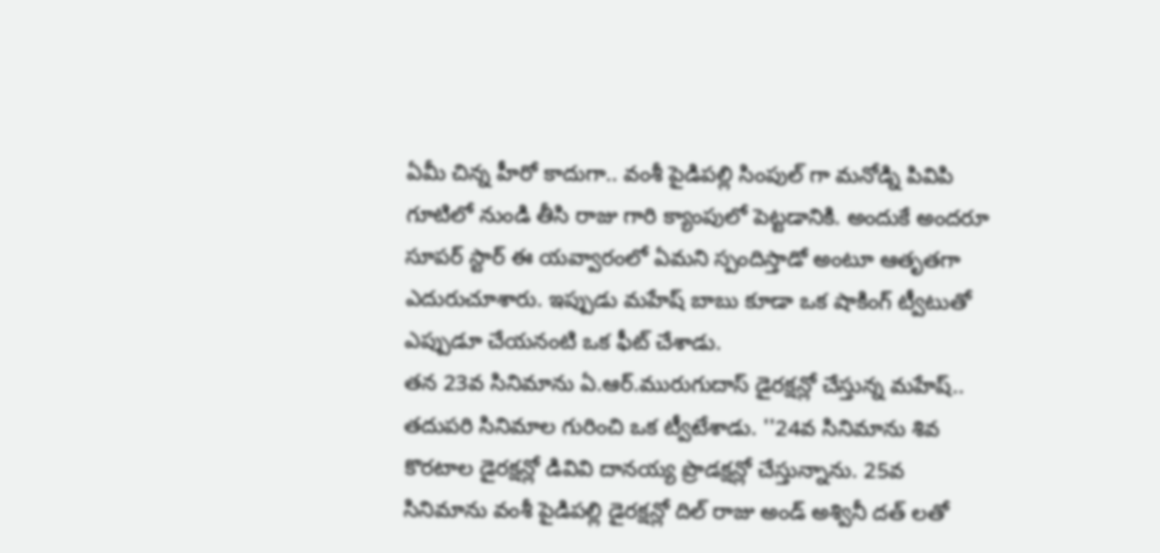ఏమీ చిన్న హీరో కాదుగా.. వంశీ పైడిపల్లి సింపుల్ గా మనోడ్ని పివిపి గూటిలో నుండి తీసి రాజు గారి క్యాంపులో పెట్టడానికి. అందుకే అందరూ సూపర్ స్టార్ ఈ యవ్వారంలో ఏమని స్పందిస్తాడో అంటూ ఆతృతగా ఎదురుచూశారు. ఇప్పుడు మహేష్ బాబు కూడా ఒక షాకింగ్ ట్వీటుతో ఎప్పుడూ చేయనంటి ఒక ఫీట్ చేశాడు.
తన 23వ సినిమాను ఏ.ఆర్.మురుగుదాస్ డైరక్షన్లో చేస్తున్న మహేష్.. తదుపరి సినిమాల గురించి ఒక ట్వీటేశాడు. ''24వ సినిమాను శివ కొరటాల డైరక్షన్లో డివివి దానయ్య ప్రొడక్షన్లో చేస్తున్నాను. 25వ సినిమాను వంశీ పైడిపల్లి డైరక్షన్లో దిల్ రాజు అండ్ అశ్వినీ దత్ లతో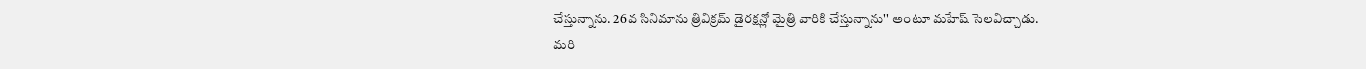చేస్తున్నాను. 26వ సినిమాను త్రివిక్రమ్ డైరక్షన్లో మైత్రి వారికి చేస్తున్నాను'' అంటూ మహేష్ సెలవిచ్చాడు.
మరి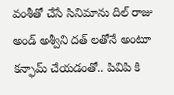వంశీతో చేసే సినిమాను దిల్ రాజు అండ్ అశ్వీని దత్ లతోనే అంటూ కన్ఫామ్ చేయడంతో.. పివిపి కి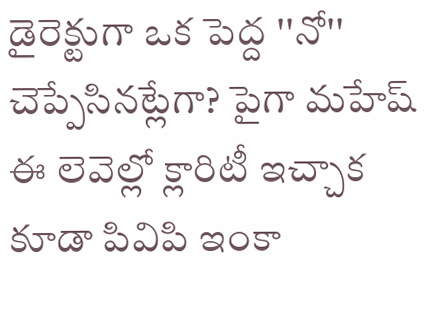డైరెక్టుగా ఒక పెద్ద ''నో'' చెప్పేసినట్లేగా? పైగా మహేష్ ఈ లెవెల్లో క్లారిటీ ఇచ్చాక కూడా పివిపి ఇంకా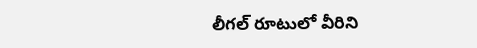లీగల్ రూటులో వీరిని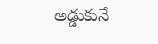అడ్డుకునే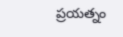ప్రయత్నం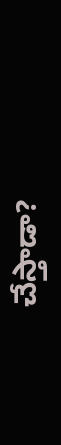చేస్తాడా?